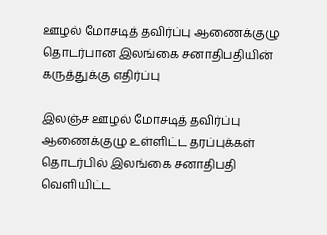ஊழல் மோசடித் தவிர்ப்பு ஆணைக்குழு தொடர்பான இலங்கை சனாதிபதியின் கருத்துக்கு எதிர்ப்பு

இலஞ்ச ஊழல் மோசடித் தவிர்ப்பு ஆணைக்குழு உள்ளிட்ட தரப்புக்கள்  தொடர்பில் இலங்கை சனாதிபதி வெளியிட்ட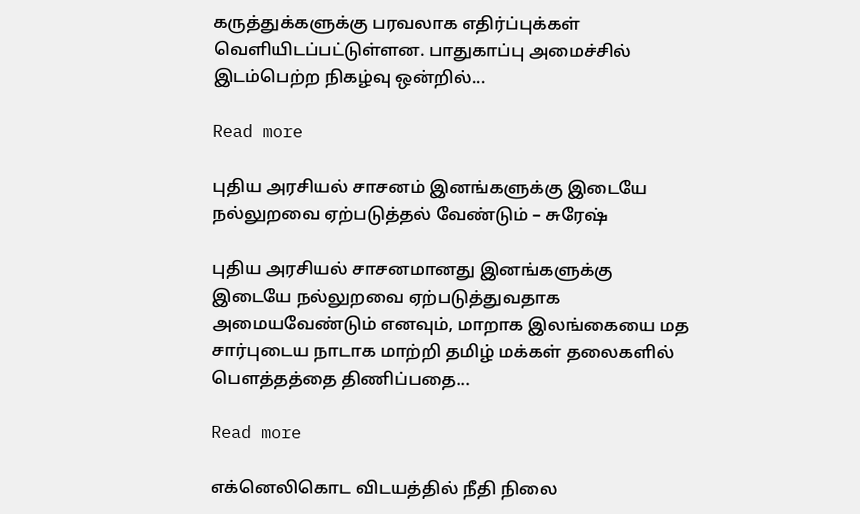கருத்துக்களுக்கு பரவலாக எதிர்ப்புக்கள் வெளியிடப்பட்டுள்ளன. பாதுகாப்பு அமைச்சில் இடம்பெற்ற நிகழ்வு ஒன்றில்...

Read more

புதிய அரசியல் சாசனம் இனங்களுக்கு இடையே நல்லுறவை ஏற்படுத்தல் வேண்டும் – சுரேஷ்

புதிய அரசியல் சாசனமானது இனங்களுக்கு இடையே நல்லுறவை ஏற்படுத்துவதாக அமையவேண்டும் எனவும், மாறாக இலங்கையை மத சார்புடைய நாடாக மாற்றி தமிழ் மக்கள் தலைகளில் பௌத்தத்தை திணிப்பதை...

Read more

எக்னெலிகொட விடயத்தில் நீதி நிலை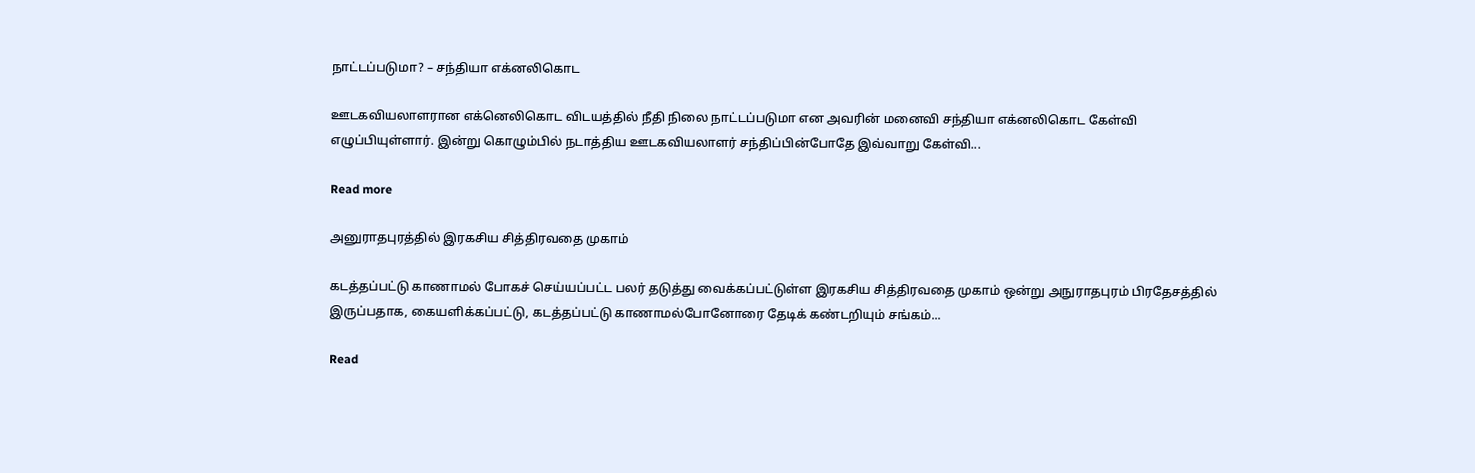நாட்டப்படுமா? – சந்தியா எக்னலிகொட

ஊடகவியலாளரான எக்னெலிகொட விடயத்தில் நீதி நிலை நாட்டப்படுமா என அவரின் மனைவி சந்தியா எக்னலிகொட கேள்வி எழுப்பியுள்ளார். இன்று கொழும்பில் நடாத்திய ஊடகவியலாளர் சந்திப்பின்போதே இவ்வாறு கேள்வி...

Read more

அனுராதபுரத்தில் இரகசிய சித்திரவதை முகாம்

கடத்தப்பட்டு காணாமல் போகச் செய்யப்பட்ட பலர் தடுத்து வைக்கப்பட்டுள்ள இரகசிய சித்திரவதை முகாம் ஒன்று அநுராதபுரம் பிரதேசத்தில் இருப்பதாக, கையளிக்கப்பட்டு, கடத்தப்பட்டு காணாமல்போனோரை தேடிக் கண்டறியும் சங்கம்...

Read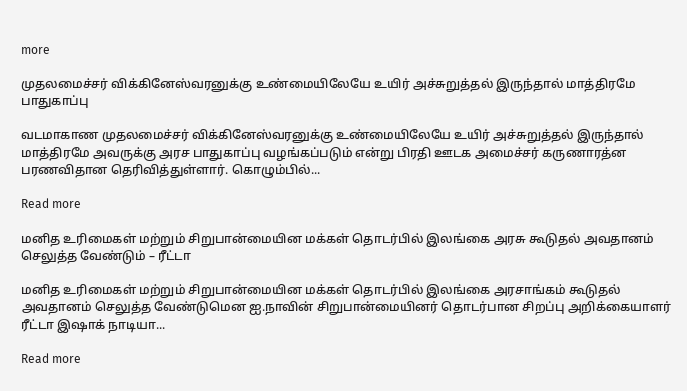more

முதலமைச்சர் விக்கினேஸ்வரனுக்கு உண்மையிலேயே உயிர் அச்சுறுத்தல் இருந்தால் மாத்திரமே பாதுகாப்பு

வடமாகாண முதலமைச்சர் விக்கினேஸ்வரனுக்கு உண்மையிலேயே உயிர் அச்சுறுத்தல் இருந்தால் மாத்திரமே அவருக்கு அரச பாதுகாப்பு வழங்கப்படும் என்று பிரதி ஊடக அமைச்சர் கருணாரத்ன பரணவிதான தெரிவித்துள்ளார். கொழும்பில்...

Read more

மனித உரிமைகள் மற்றும் சிறுபான்மையின மக்கள் தொடர்பில் இலங்கை அரசு கூடுதல் அவதானம் செலுத்த வேண்டும் – ரீட்டா

மனித உரிமைகள் மற்றும் சிறுபான்மையின மக்கள் தொடர்பில் இலங்கை அரசாங்கம் கூடுதல் அவதானம் செலுத்த வேண்டுமென ஐ.நாவின் சிறுபான்மையினர் தொடர்பான சிறப்பு அறிக்கையாளர் ரீட்டா இஷாக் நாடியா...

Read more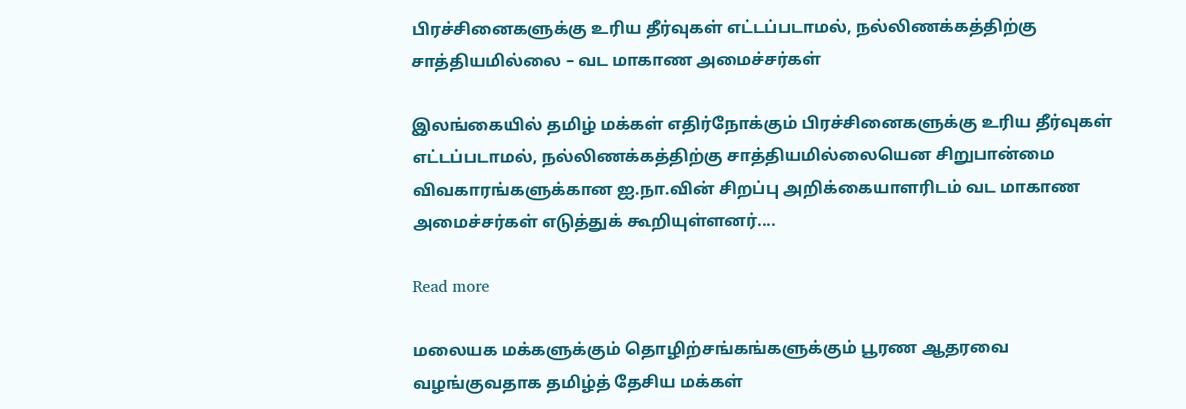பிரச்சினைகளுக்கு உரிய தீர்வுகள் எட்டப்படாமல், நல்லிணக்கத்திற்கு சாத்தியமில்லை – வட மாகாண அமைச்சர்கள்

இலங்கையில் தமிழ் மக்கள் எதிர்நோக்கும் பிரச்சினைகளுக்கு உரிய தீர்வுகள் எட்டப்படாமல், நல்லிணக்கத்திற்கு சாத்தியமில்லையென சிறுபான்மை விவகாரங்களுக்கான ஐ.நா.வின் சிறப்பு அறிக்கையாளரிடம் வட மாகாண அமைச்சர்கள் எடுத்துக் கூறியுள்ளனர்....

Read more

மலையக மக்களுக்கும் தொழிற்சங்கங்களுக்கும் பூரண ஆதரவை வழங்குவதாக தமிழ்த் தேசிய மக்கள்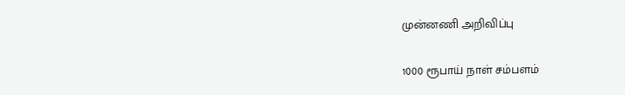முன்னணி அறிவிப்பு

1000 ரூபாய் நாள் சம்பளம்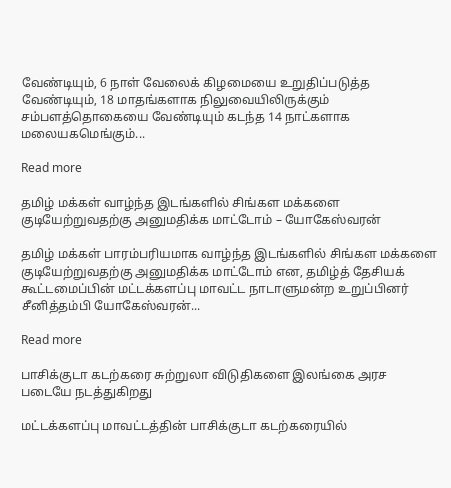வேண்டியும், 6 நாள் வேலைக் கிழமையை உறுதிப்படுத்த வேண்டியும், 18 மாதங்களாக நிலுவையிலிருக்கும் சம்பளத்தொகையை வேண்டியும் கடந்த 14 நாட்களாக மலையகமெங்கும்...

Read more

தமிழ் மக்கள் வாழ்ந்த இடங்களில் சிங்கள மக்களை குடியேற்றுவதற்கு அனுமதிக்க மாட்டோம் – யோகேஸ்வரன்

தமிழ் மக்கள் பாரம்பரியமாக வாழ்ந்த இடங்களில் சிங்கள மக்களை குடியேற்றுவதற்கு அனுமதிக்க மாட்டோம் என, தமிழ்த் தேசியக் கூட்டமைப்பின் மட்டக்களப்பு மாவட்ட நாடாளுமன்ற உறுப்பினர் சீனித்தம்பி யோகேஸ்வரன்...

Read more

பாசிக்குடா கடற்கரை சுற்றுலா விடுதிகளை இலங்கை அரச படையே நடத்துகிறது

மட்டக்களப்பு மாவட்டத்தின் பாசிக்குடா கடற்கரையில்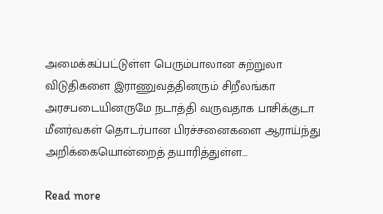அமைக்கப்பட்டுள்ள பெரும்பாலான சுற்றுலா விடுதிகளை இராணுவத்தினரும் சிறீலங்கா அரசபடையினருமே நடாத்தி வருவதாக பாசிக்குடா மீனர்வகள் தொடர்பான பிரச்சனைகளை ஆராய்ந்து அறிக்கையொன்றைத் தயாரித்துள்ள...

Read more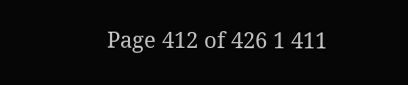Page 412 of 426 1 411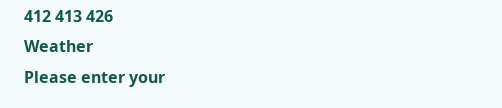412 413 426
Weather
Please enter your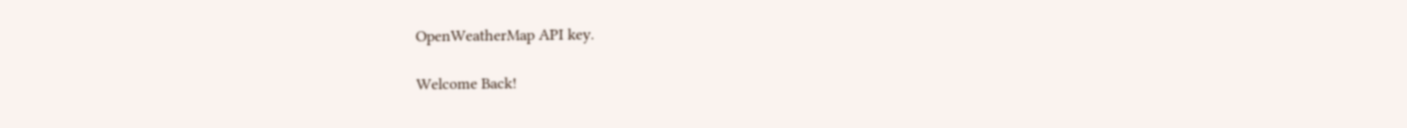OpenWeatherMap API key.

Welcome Back!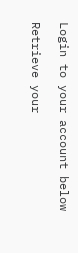Login to your account below

Retrieve your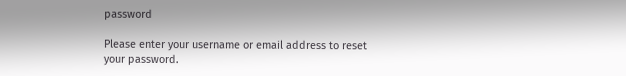password

Please enter your username or email address to reset your password.